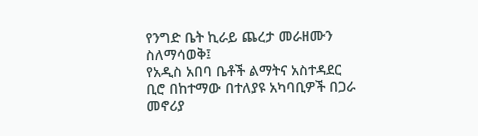የንግድ ቤት ኪራይ ጨረታ መራዘሙን ስለማሳወቅ፤
የአዲስ አበባ ቤቶች ልማትና አስተዳደር ቢሮ በከተማው በተለያዩ አካባቢዎች በጋራ መኖሪያ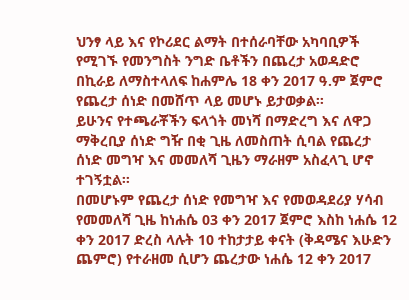ህንፃ ላይ እና የኮሪደር ልማት በተሰራባቸው አካባቢዎች የሚገኙ የመንግስት ንግድ ቤቶችን በጨረታ አወዳድሮ በኪራይ ለማስተላለፍ ከሐምሌ 18 ቀን 2017 ዓ.ም ጀምሮ የጨረታ ሰነድ በመሸጥ ላይ መሆኑ ይታወቃል፡፡
ይሁንና የተጫራቾችን ፍላጎት መነሻ በማድረግ እና ለዋጋ ማቅረቢያ ሰነድ ግዥ በቂ ጊዜ ለመስጠት ሲባል የጨረታ ሰነድ መግዣ እና መመለሻ ጊዜን ማራዘም አስፈላጊ ሆኖ ተገኝቷል፡፡
በመሆኑም የጨረታ ሰነድ የመግዣ እና የመወዳደሪያ ሃሳብ የመመለሻ ጊዜ ከነሐሴ 03 ቀን 2017 ጀምሮ እስከ ነሐሴ 12 ቀን 2017 ድረስ ላሉት 10 ተከታታይ ቀናት (ቅዳሜና እሁድን ጨምሮ) የተራዘመ ሲሆን ጨረታው ነሐሴ 12 ቀን 2017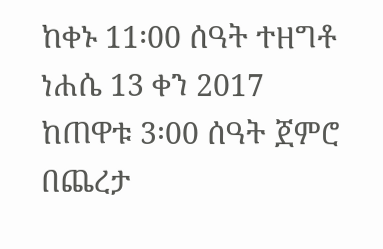ከቀኑ 11፡00 ሰዓት ተዘግቶ ነሐሴ 13 ቀን 2017 ከጠዋቱ 3፡00 ሰዓት ጀምሮ በጨረታ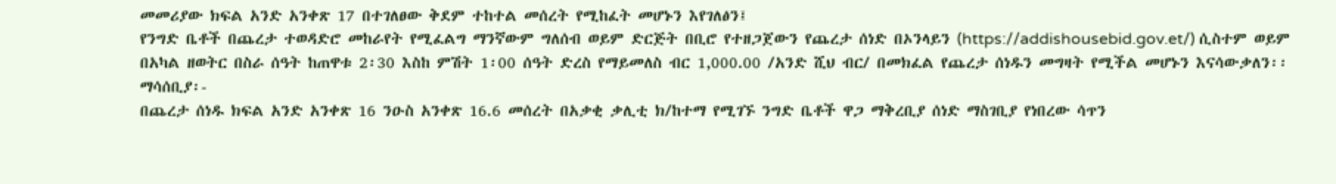መመሪያው ክፍል አንድ አንቀጽ 17 በተገለፀው ቅደም ተከተል መሰረት የሚከፈት መሆኑን እየገለፅን፤
የንግድ ቤቶች በጨረታ ተወዳድሮ መከራየት የሚፈልግ ማንኛውም ግለሰብ ወይም ድርጅት በቢሮ የተዘጋጀውን የጨረታ ሰነድ በኦንላይን (https://addishousebid.gov.et/) ሲስተም ወይም በአካል ዘወትር በስራ ሰዓት ከጠዋቱ 2፡30 እስከ ምሽት 1፡00 ሰዓት ድረስ የማይመለስ ብር 1,000.00 /አንድ ሺህ ብር/ በመክፈል የጨረታ ሰነዱን መግዛት የሚችል መሆኑን እናሳውቃለን፡፡
ማሳሰቢያ፡-
በጨረታ ሰነዱ ክፍል አንድ አንቀጽ 16 ንዑስ አንቀጽ 16.6 መሰረት በአቃቂ ቃሊቲ ክ/ከተማ የሚገኙ ንግድ ቤቶች ዋጋ ማቅረቢያ ሰነድ ማስገቢያ የነበረው ሳጥን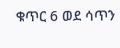ቁጥር 6 ወደ ሳጥን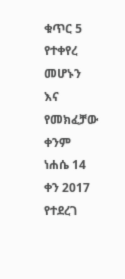ቁጥር 5 የተቀየረ መሆኑን እና የመክፈቻው ቀንም ነሐሴ 14 ቀን 2017 የተደረገ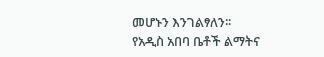መሆኑን እንገልፃለን፡፡
የአዲስ አበባ ቤቶች ልማትና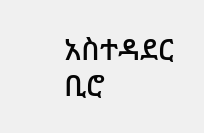አስተዳደር ቢሮ